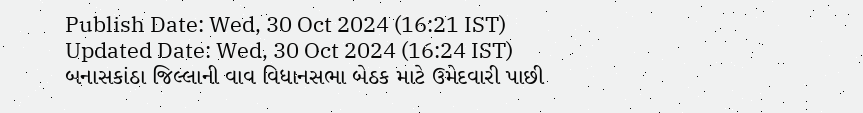Publish Date: Wed, 30 Oct 2024 (16:21 IST)
Updated Date: Wed, 30 Oct 2024 (16:24 IST)
બનાસકાંઠા જિલ્લાની વાવ વિધાનસભા બેઠક માટે ઉમેદવારી પાછી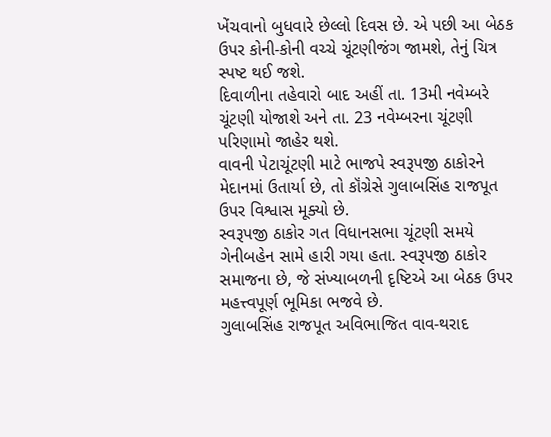ખેંચવાનો બુધવારે છેલ્લો દિવસ છે. એ પછી આ બેઠક ઉપર કોની-કોની વચ્ચે ચૂંટણીજંગ જામશે, તેનું ચિત્ર સ્પષ્ટ થઈ જશે.
દિવાળીના તહેવારો બાદ અહીં તા. 13મી નવેમ્બરે ચૂંટણી યોજાશે અને તા. 23 નવેમ્બરના ચૂંટણી પરિણામો જાહેર થશે.
વાવની પેટાચૂંટણી માટે ભાજપે સ્વરૂપજી ઠાકોરને મેદાનમાં ઉતાર્યા છે, તો કૉંગ્રેસે ગુલાબસિંહ રાજપૂત ઉપર વિશ્વાસ મૂક્યો છે.
સ્વરૂપજી ઠાકોર ગત વિધાનસભા ચૂંટણી સમયે ગેનીબહેન સામે હારી ગયા હતા. સ્વરૂપજી ઠાકોર સમાજના છે, જે સંખ્યાબળની દૃષ્ટિએ આ બેઠક ઉપર મહત્ત્વપૂર્ણ ભૂમિકા ભજવે છે.
ગુલાબસિંહ રાજપૂત અવિભાજિત વાવ-થરાદ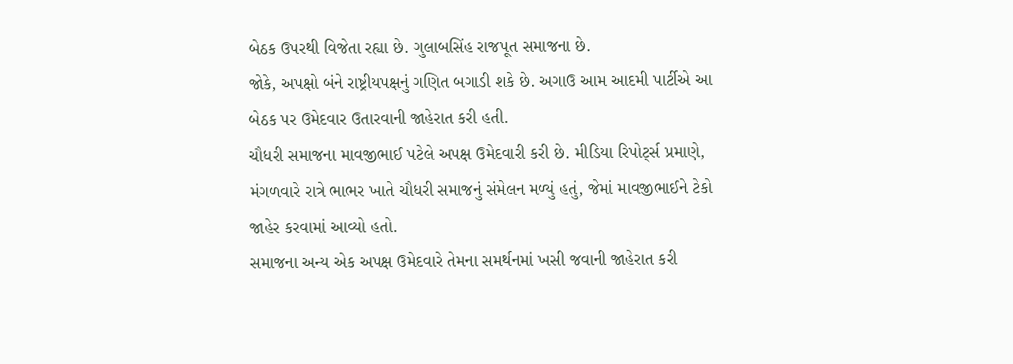બેઠક ઉપરથી વિજેતા રહ્યા છે. ગુલાબસિંહ રાજપૂત સમાજના છે.
જોકે, અપક્ષો બંને રાષ્ટ્રીયપક્ષનું ગણિત બગાડી શકે છે. અગાઉ આમ આદમી પાર્ટીએ આ બેઠક પર ઉમેદવાર ઉતારવાની જાહેરાત કરી હતી.
ચૌધરી સમાજના માવજીભાઈ પટેલે અપક્ષ ઉમેદવારી કરી છે. મીડિયા રિપોર્ટ્સ પ્રમાણે, મંગળવારે રાત્રે ભાભર ખાતે ચૌધરી સમાજનું સંમેલન મળ્યું હતું, જેમાં માવજીભાઈને ટેકો જાહેર કરવામાં આવ્યો હતો.
સમાજના અન્ય એક અપક્ષ ઉમેદવારે તેમના સમર્થનમાં ખસી જવાની જાહેરાત કરી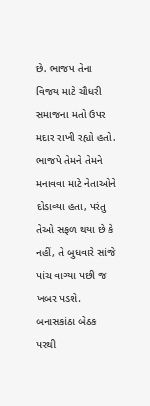છે. ભાજપ તેના વિજય માટે ચૌધરી સમાજના મતો ઉપર મદાર રાખી રહ્યો હતો.
ભાજપે તેમને તેમને મનાવવા માટે નેતાઓને દોડાવ્યા હતા, પરંતુ તેઓ સફળ થયા છે કે નહીં, તે બુધવારે સાંજે પાંચ વાગ્યા પછી જ ખબર પડશે.
બનાસકાંઠા બેઠક પરથી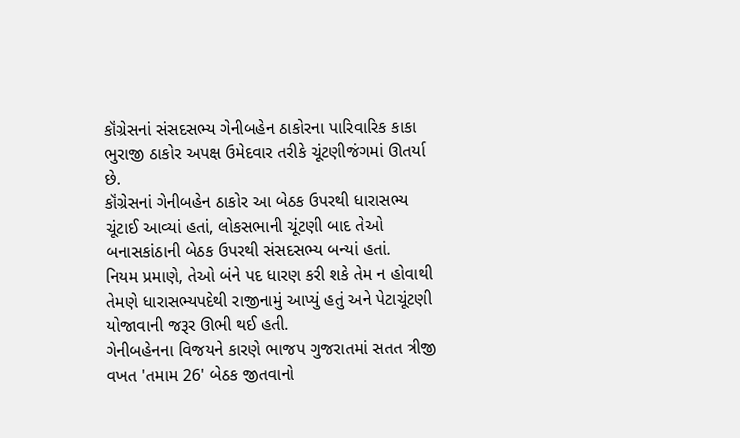કૉંગ્રેસનાં સંસદસભ્ય ગેનીબહેન ઠાકોરના પારિવારિક કાકા ભુરાજી ઠાકોર અપક્ષ ઉમેદવાર તરીકે ચૂંટણીજંગમાં ઊતર્યા છે.
કૉંગ્રેસનાં ગેનીબહેન ઠાકોર આ બેઠક ઉપરથી ધારાસભ્ય ચૂંટાઈ આવ્યાં હતાં, લોકસભાની ચૂંટણી બાદ તેઓ બનાસકાંઠાની બેઠક ઉપરથી સંસદસભ્ય બન્યાં હતાં.
નિયમ પ્રમાણે, તેઓ બંને પદ ધારણ કરી શકે તેમ ન હોવાથી તેમણે ધારાસભ્યપદેથી રાજીનામું આપ્યું હતું અને પેટાચૂંટણી યોજાવાની જરૂર ઊભી થઈ હતી.
ગેનીબહેનના વિજયને કારણે ભાજપ ગુજરાતમાં સતત ત્રીજી વખત 'તમામ 26' બેઠક જીતવાનો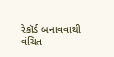રેકૉર્ડ બનાવવાથી વંચિત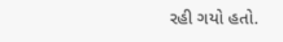રહી ગયો હતો.